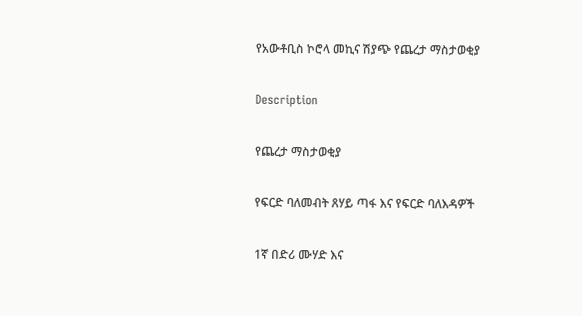የአውቶቢስ ኮሮላ መኪና ሽያጭ የጨረታ ማስታወቂያ

Description

የጨረታ ማስታወቂያ

የፍርድ ባለመብት ጸሃይ ጣፋ እና የፍርድ ባለእዳዎች

1ኛ በድሪ ሙሃድ እና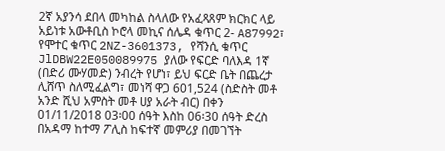2ኛ አያንሳ ደበላ መካከል ስላለው የአፈጻጸም ክርክር ላይ አይነቱ አውቶቢስ ኮሮላ መኪና ሰሌዳ ቁጥር 2- A87992፣ የሞተር ቁጥር 2NZ-3601373, የሻንሲ ቁጥር JlDBW22E050089975 ያለው የፍርድ ባለእዳ 1ኛ (በድሪ ሙሃመድ) ንብረት የሆነ፣ ይህ ፍርድ ቤት በጨረታ ሊሸጥ ስለሚፈልግ፣ መነሻ ዋጋ 601,524 (ስድስት መቶ አንድ ሺህ አምስት መቶ ሀያ አራት ብር) በቀን 01/11/2018 03፡00 ሰዓት እስከ 06፡30 ሰዓት ድረስ በአዳማ ከተማ ፖሊስ ከፍተኛ መምሪያ በመገኘት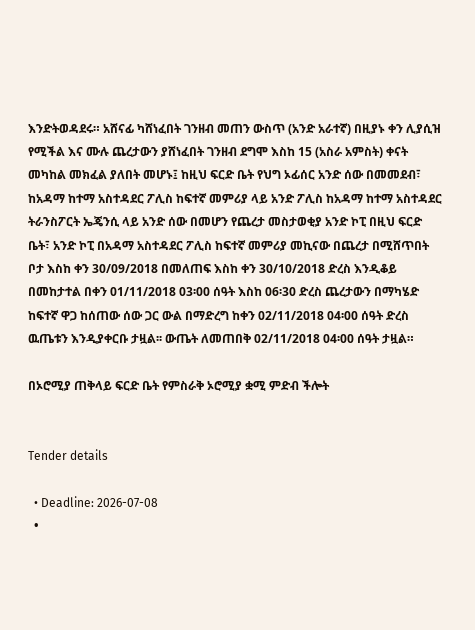እንድትወዳደሩ። አሸናፊ ካሸነፈበት ገንዘብ መጠን ውስጥ (አንድ አራተኛ) በዚያኑ ቀን ሊያሲዝ የሚችል እና ሙሉ ጨረታውን ያሸነፈበት ገንዘብ ደግሞ እስከ 15 (አስራ አምስት) ቀናት መካከል መክፈል ያለበት መሆኑ፤ ከዚህ ፍርድ ቤት የህግ ኦፊሰር አንድ ሰው በመመደብ፣ ከአዳማ ከተማ አስተዳደር ፖሊስ ከፍተኛ መምሪያ ላይ አንድ ፖሊስ ከአዳማ ከተማ አስተዳደር ትራንስፖርት ኤጄንሲ ላይ አንድ ሰው በመሆን የጨረታ መስታወቂያ አንድ ኮፒ በዚህ ፍርድ ቤት፣ አንድ ኮፒ በአዳማ አስተዳደር ፖሊስ ከፍተኛ መምሪያ መኪናው በጨረታ በሚሸጥበት ቦታ እስከ ቀን 30/09/2018 በመለጠፍ እስከ ቀን 30/10/2018 ድረስ እንዲቆይ በመከታተል በቀን 01/11/2018 03፡00 ሰዓት እስከ 06፡30 ድረስ ጨረታውን በማካሄድ ከፍተኛ ዋጋ ከሰጠው ሰው ጋር ውል በማድረግ ከቀን 02/11/2018 04፡00 ሰዓት ድረስ ዉጤቱን እንዲያቀርቡ ታዟል፡፡ ውጤት ለመጠበቅ 02/11/2018 04፡00 ሰዓት ታዟል።

በኦሮሚያ ጠቅላይ ፍርድ ቤት የምስራቅ ኦሮሚያ ቋሚ ምድብ ችሎት


Tender details

  • Deadline: 2026-07-08
  •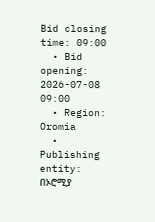Bid closing time: 09:00
  • Bid opening: 2026-07-08 09:00
  • Region: Oromia
  • Publishing entity: በኦሮሚያ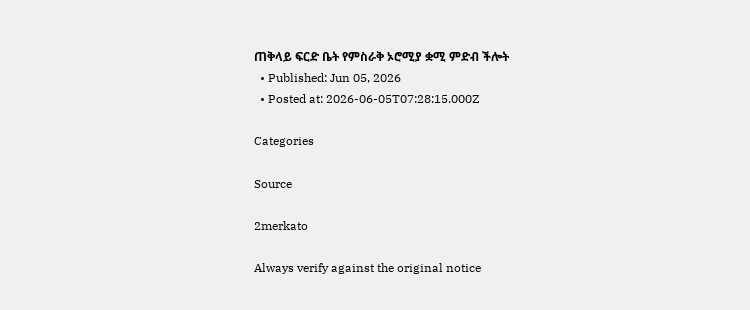ጠቅላይ ፍርድ ቤት የምስራቅ ኦሮሚያ ቋሚ ምድብ ችሎት
  • Published: Jun 05, 2026
  • Posted at: 2026-06-05T07:28:15.000Z

Categories

Source

2merkato

Always verify against the original notice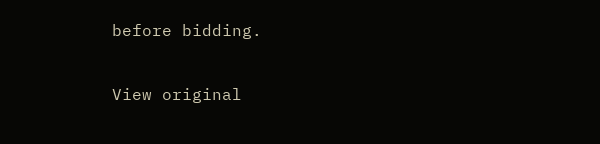before bidding.

View original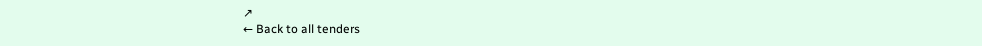↗
← Back to all tenders